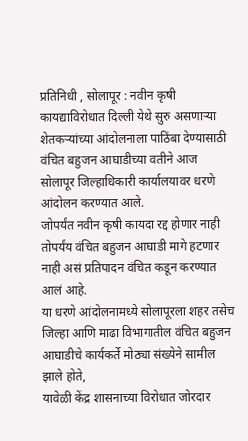प्रतिनिधी , सोलापूर : नवीन कृषी कायद्याविरोधात दिल्ली येथे सुरु असणाऱ्या शेतकऱ्यांच्या आंदोलनाला पाठिंबा देण्यासाठी वंचित बहुजन आघाडीच्या वतीने आज सोलापूर जिल्हाधिकारी कार्यालयावर धरणे आंदोलन करण्यात आले.
जोपर्यंत नवीन कृषी कायदा रद्द होणार नाही तोपर्यंय वंचित बहुजन आघाडी मागे हटणार नाही असं प्रतिपादन वंचित कडून करण्यात आलं आहे.
या धरणे आंदोलनामध्ये सोलापूरला शहर तसेच जिल्हा आणि माढा विभागातील वंचित बहुजन आघाडीचे कार्यकर्ते मोठ्या संख्येने सामील झाले होते,
यावेळी केंद्र शासनाच्या विरोधात जोरदार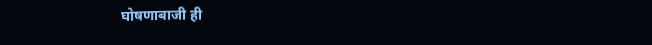घोषणाबाजी ही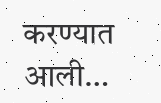करण्यात आली…